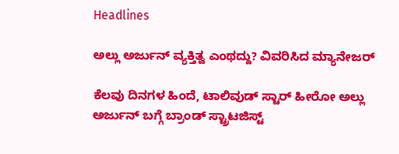Headlines

ಅಲ್ಲು ಅರ್ಜುನ್ ವ್ಯಕ್ತಿತ್ವ ಎಂಥದ್ದು? ವಿವರಿಸಿದ ಮ್ಯಾನೇಜರ್

ಕೆಲವು ದಿನಗಳ ಹಿಂದೆ, ಟಾಲಿವುಡ್ ಸ್ಟಾರ್ ಹೀರೋ ಅಲ್ಲು ಅರ್ಜುನ್ ಬಗ್ಗೆ ಬ್ರಾಂಡ್ ಸ್ಟ್ರಾಟಜಿಸ್ಟ್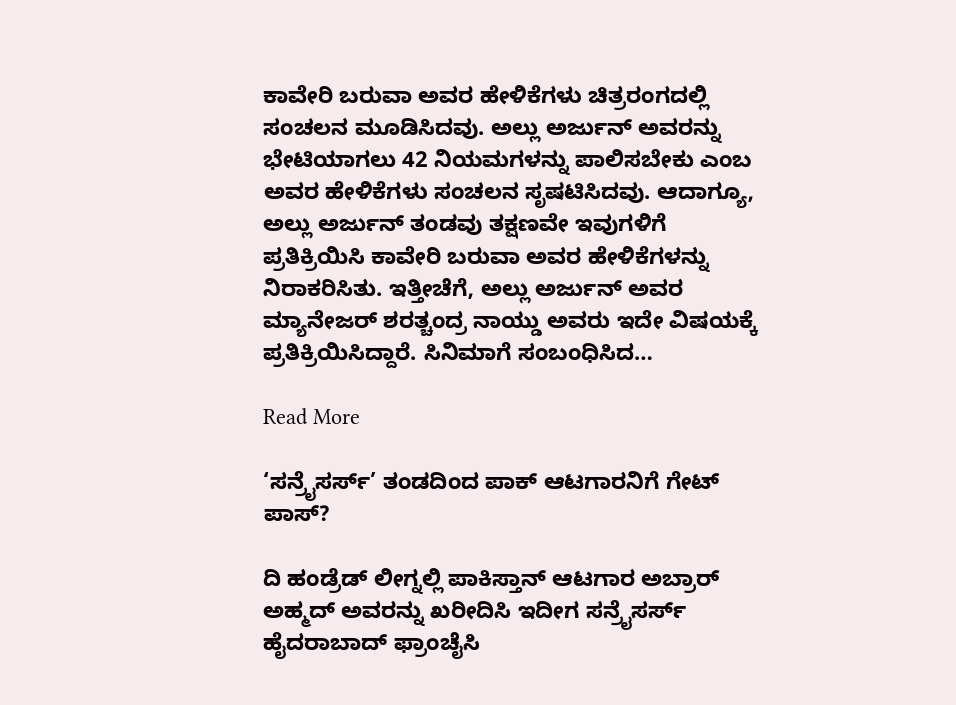ಕಾವೇರಿ ಬರುವಾ ಅವರ ಹೇಳಿಕೆಗಳು ಚಿತ್ರರಂಗದಲ್ಲಿ ಸಂಚಲನ ಮೂಡಿಸಿದವು. ಅಲ್ಲು ಅರ್ಜುನ್ ಅವರನ್ನು ಭೇಟಿಯಾಗಲು 42 ನಿಯಮಗಳನ್ನು ಪಾಲಿಸಬೇಕು ಎಂಬ ಅವರ ಹೇಳಿಕೆಗಳು ಸಂಚಲನ ಸೃಷಟಿಸಿದವು. ಆದಾಗ್ಯೂ, ಅಲ್ಲು ಅರ್ಜುನ್ ತಂಡವು ತಕ್ಷಣವೇ ಇವುಗಳಿಗೆ ಪ್ರತಿಕ್ರಿಯಿಸಿ ಕಾವೇರಿ ಬರುವಾ ಅವರ ಹೇಳಿಕೆಗಳನ್ನು ನಿರಾಕರಿಸಿತು. ಇತ್ತೀಚೆಗೆ, ಅಲ್ಲು ಅರ್ಜುನ್ ಅವರ ಮ್ಯಾನೇಜರ್ ಶರತ್ಚಂದ್ರ ನಾಯ್ಡು ಅವರು ಇದೇ ವಿಷಯಕ್ಕೆ ಪ್ರತಿಕ್ರಿಯಿಸಿದ್ದಾರೆ. ಸಿನಿಮಾಗೆ ಸಂಬಂಧಿಸಿದ…

Read More

‘ಸನ್ರೈಸರ್ಸ್’ ತಂಡದಿಂದ ಪಾಕ್ ಆಟಗಾರನಿಗೆ ಗೇಟ್ ಪಾಸ್?

ದಿ ಹಂಡ್ರೆಡ್ ಲೀಗ್ನಲ್ಲಿ ಪಾಕಿಸ್ತಾನ್ ಆಟಗಾರ ಅಬ್ರಾರ್ ಅಹ್ಮದ್ ಅವರನ್ನು ಖರೀದಿಸಿ ಇದೀಗ ಸನ್ರೈಸರ್ಸ್ ಹೈದರಾಬಾದ್ ಫ್ರಾಂಚೈಸಿ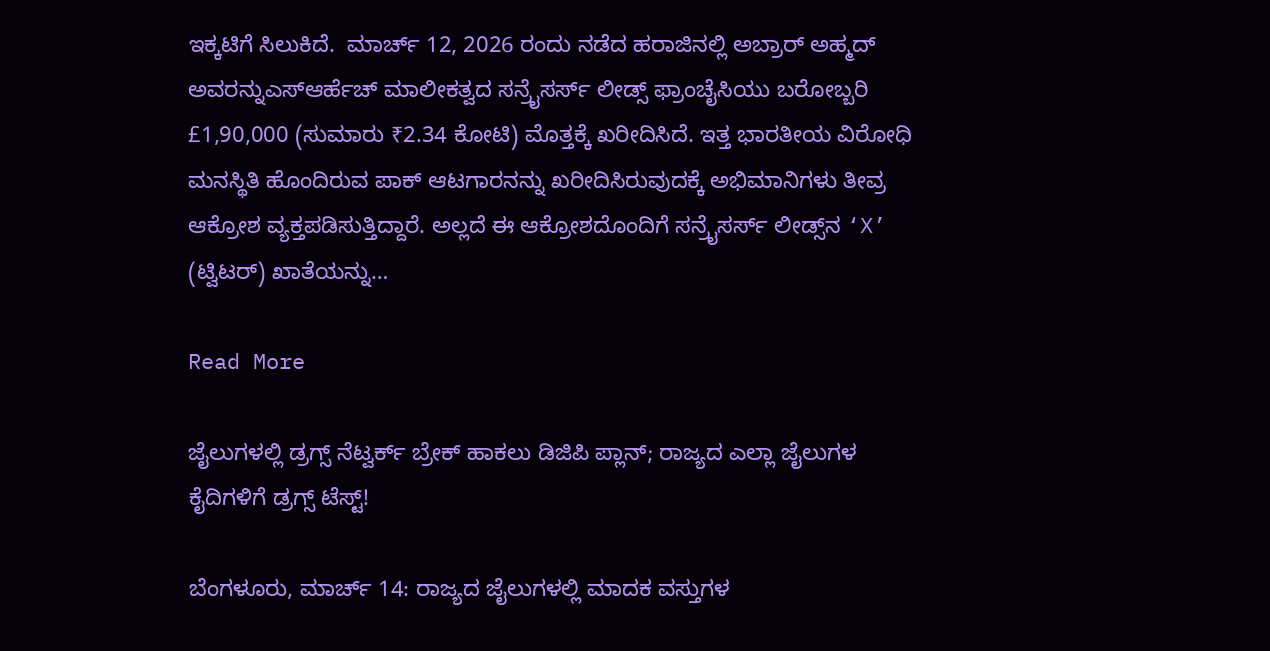ಇಕ್ಕಟಿಗೆ ಸಿಲುಕಿದೆ.  ಮಾರ್ಚ್ 12, 2026 ರಂದು ನಡೆದ ಹರಾಜಿನಲ್ಲಿ ಅಬ್ರಾರ್ ಅಹ್ಮದ್ ಅವರನ್ನುಎಸ್ಆರ್ಹೆಚ್ ಮಾಲೀಕತ್ವದ ಸನ್ರೈಸರ್ಸ್ ಲೀಡ್ಸ್ ಫ್ರಾಂಚೈಸಿಯು ಬರೋಬ್ಬರಿ £1,90,000 (ಸುಮಾರು ₹2.34 ಕೋಟಿ) ಮೊತ್ತಕ್ಕೆ ಖರೀದಿಸಿದೆ. ಇತ್ತ ಭಾರತೀಯ ವಿರೋಧಿ ಮನಸ್ಥಿತಿ ಹೊಂದಿರುವ ಪಾಕ್ ಆಟಗಾರನನ್ನು ಖರೀದಿಸಿರುವುದಕ್ಕೆ ಅಭಿಮಾನಿಗಳು ತೀವ್ರ ಆಕ್ರೋಶ ವ್ಯಕ್ತಪಡಿಸುತ್ತಿದ್ದಾರೆ. ಅಲ್ಲದೆ ಈ ಆಕ್ರೋಶದೊಂದಿಗೆ ಸನ್ರೈಸರ್ಸ್ ಲೀಡ್ಸ್‌ನ ‘X’ (ಟ್ವಿಟರ್) ಖಾತೆಯನ್ನು…

Read More

ಜೈಲುಗಳಲ್ಲಿ ಡ್ರಗ್ಸ್ ನೆಟ್ವರ್ಕ್ ಬ್ರೇಕ್ ಹಾಕಲು ಡಿಜಿಪಿ ಪ್ಲಾನ್; ರಾಜ್ಯದ ಎಲ್ಲಾ ಜೈಲುಗಳ ಕೈದಿಗಳಿಗೆ ಡ್ರಗ್ಸ್ ಟೆಸ್ಟ್!

ಬೆಂಗಳೂರು, ಮಾರ್ಚ್ 14: ರಾಜ್ಯದ ಜೈಲುಗಳಲ್ಲಿ ಮಾದಕ ವಸ್ತುಗಳ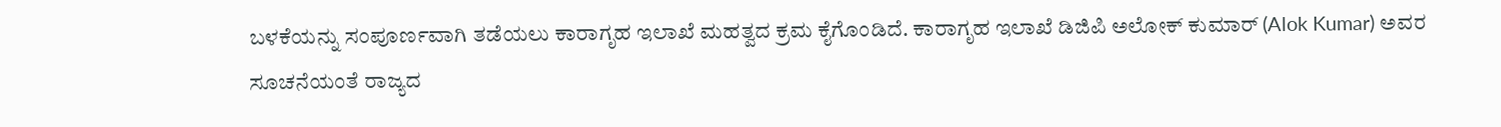ಬಳಕೆಯನ್ನು ಸಂಪೂರ್ಣವಾಗಿ ತಡೆಯಲು ಕಾರಾಗೃಹ ಇಲಾಖೆ ಮಹತ್ವದ ಕ್ರಮ ಕೈಗೊಂಡಿದೆ. ಕಾರಾಗೃಹ ಇಲಾಖೆ ಡಿಜಿಪಿ ಅಲೋಕ್ ಕುಮಾರ್ (Alok Kumar) ಅವರ ಸೂಚನೆಯಂತೆ ರಾಜ್ಯದ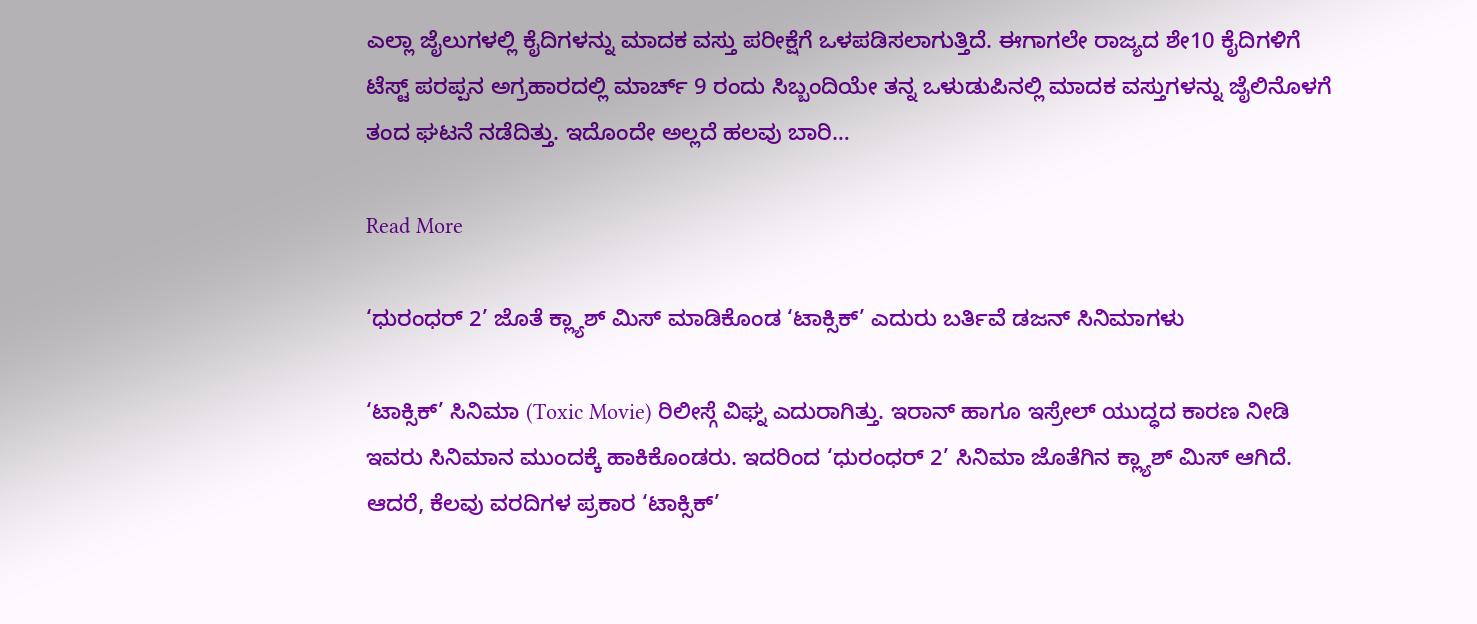ಎಲ್ಲಾ ಜೈಲುಗಳಲ್ಲಿ ಕೈದಿಗಳನ್ನು ಮಾದಕ ವಸ್ತು ಪರೀಕ್ಷೆಗೆ ಒಳಪಡಿಸಲಾಗುತ್ತಿದೆ. ಈಗಾಗಲೇ ರಾಜ್ಯದ ಶೇ10 ಕೈದಿಗಳಿಗೆ ಟೆಸ್ಟ್ ಪರಪ್ಪನ ಅಗ್ರಹಾರದಲ್ಲಿ ಮಾರ್ಚ್ 9 ರಂದು ಸಿಬ್ಬಂದಿಯೇ ತನ್ನ ಒಳುಡುಪಿನಲ್ಲಿ ಮಾದಕ ವಸ್ತುಗಳನ್ನು ಜೈಲಿನೊಳಗೆ ತಂದ ಘಟನೆ ನಡೆದಿತ್ತು. ಇದೊಂದೇ ಅಲ್ಲದೆ ಹಲವು ಬಾರಿ…

Read More

‘ಧುರಂಧರ್ 2’ ಜೊತೆ ಕ್ಲ್ಯಾಶ್ ಮಿಸ್ ಮಾಡಿಕೊಂಡ ‘ಟಾಕ್ಸಿಕ್’ ಎದುರು ಬರ್ತಿವೆ ಡಜನ್ ಸಿನಿಮಾಗಳು

‘ಟಾಕ್ಸಿಕ್’ ಸಿನಿಮಾ (Toxic Movie) ರಿಲೀಸ್ಗೆ ವಿಘ್ನ ಎದುರಾಗಿತ್ತು. ಇರಾನ್ ಹಾಗೂ ಇಸ್ರೇಲ್ ಯುದ್ಧದ ಕಾರಣ ನೀಡಿ ಇವರು ಸಿನಿಮಾನ ಮುಂದಕ್ಕೆ ಹಾಕಿಕೊಂಡರು. ಇದರಿಂದ ‘ಧುರಂಧರ್ 2’ ಸಿನಿಮಾ ಜೊತೆಗಿನ ಕ್ಲ್ಯಾಶ್ ಮಿಸ್ ಆಗಿದೆ. ಆದರೆ, ಕೆಲವು ವರದಿಗಳ ಪ್ರಕಾರ ‘ಟಾಕ್ಸಿಕ್’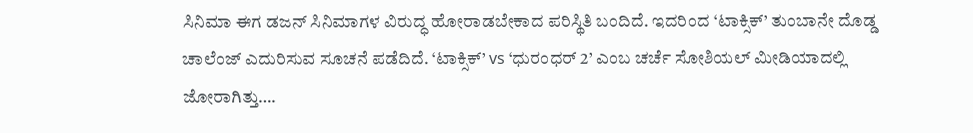ಸಿನಿಮಾ ಈಗ ಡಜನ್ ಸಿನಿಮಾಗಳ ವಿರುದ್ಧ ಹೋರಾಡಬೇಕಾದ ಪರಿಸ್ಥಿತಿ ಬಂದಿದೆ. ಇದರಿಂದ ‘ಟಾಕ್ಸಿಕ್’ ತುಂಬಾನೇ ದೊಡ್ಡ ಚಾಲೆಂಜ್ ಎದುರಿಸುವ ಸೂಚನೆ ಪಡೆದಿದೆ. ‘ಟಾಕ್ಸಿಕ್’ vs ‘ಧುರಂಧರ್ 2’ ಎಂಬ ಚರ್ಚೆ ಸೋಶಿಯಲ್ ಮೀಡಿಯಾದಲ್ಲಿ ಜೋರಾಗಿತ್ತು….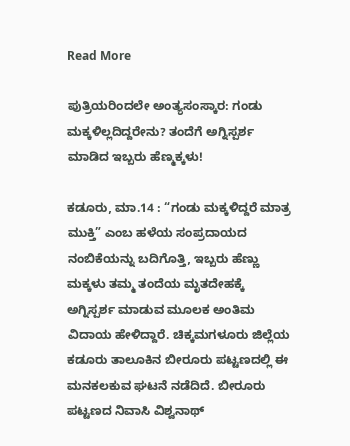Read More

ಪುತ್ರಿಯರಿಂದಲೇ ಅಂತ್ಯಸಂಸ್ಕಾರ: ಗಂಡು ಮಕ್ಕಳಿಲ್ಲದಿದ್ದರೇನು? ತಂದೆಗೆ ಅಗ್ನಿಸ್ಪರ್ಶ ಮಾಡಿದ ಇಬ್ಬರು ಹೆಣ್ಮಕ್ಕಳು!

ಕಡೂರು, ಮಾ.14 : “ಗಂಡು ಮಕ್ಕಳಿದ್ದರೆ ಮಾತ್ರ ಮುಕ್ತಿ” ಎಂಬ ಹಳೆಯ ಸಂಪ್ರದಾಯದ ನಂಬಿಕೆಯನ್ನು ಬದಿಗೊತ್ತಿ, ಇಬ್ಬರು ಹೆಣ್ಣು ಮಕ್ಕಳು ತಮ್ಮ ತಂದೆಯ ಮೃತದೇಹಕ್ಕೆ ಅಗ್ನಿಸ್ಪರ್ಶ ಮಾಡುವ ಮೂಲಕ ಅಂತಿಮ ವಿದಾಯ ಹೇಳಿದ್ದಾರೆ. ಚಿಕ್ಕಮಗಳೂರು ಜಿಲ್ಲೆಯ ಕಡೂರು ತಾಲೂಕಿನ ಬೀರೂರು ಪಟ್ಟಣದಲ್ಲಿ ಈ ಮನಕಲಕುವ ಘಟನೆ ನಡೆದಿದೆ. ಬೀರೂರು ಪಟ್ಟಣದ ನಿವಾಸಿ ವಿಶ್ವನಾಥ್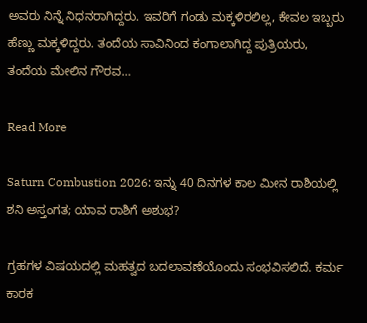ಅವರು ನಿನ್ನೆ ನಿಧನರಾಗಿದ್ದರು. ಇವರಿಗೆ ಗಂಡು ಮಕ್ಕಳಿರಲಿಲ್ಲ, ಕೇವಲ ಇಬ್ಬರು ಹೆಣ್ಣು ಮಕ್ಕಳಿದ್ದರು. ತಂದೆಯ ಸಾವಿನಿಂದ ಕಂಗಾಲಾಗಿದ್ದ ಪುತ್ರಿಯರು, ತಂದೆಯ ಮೇಲಿನ ಗೌರವ…

Read More

Saturn Combustion 2026: ಇನ್ನು 40 ದಿನಗಳ ಕಾಲ ಮೀನ ರಾಶಿಯಲ್ಲಿ ಶನಿ ಅಸ್ತಂಗತ; ಯಾವ ರಾಶಿಗೆ ಅಶುಭ?

ಗ್ರಹಗಳ ವಿಷಯದಲ್ಲಿ ಮಹತ್ವದ ಬದಲಾವಣೆಯೊಂದು ಸಂಭವಿಸಲಿದೆ. ಕರ್ಮ ಕಾರಕ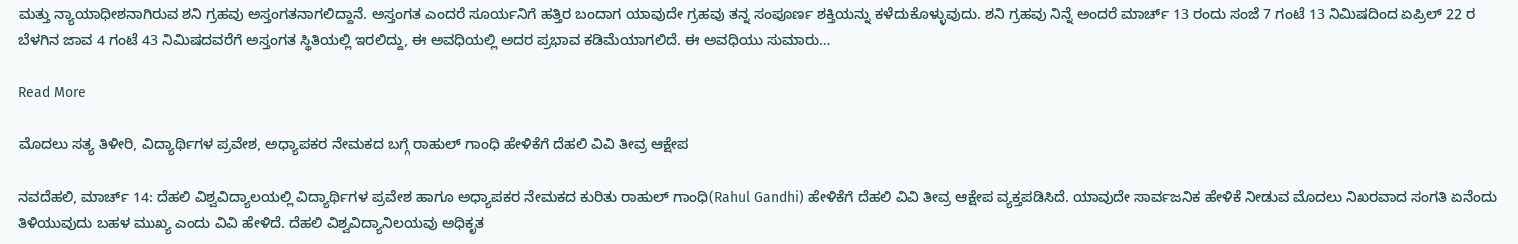ಮತ್ತು ನ್ಯಾಯಾಧೀಶನಾಗಿರುವ ಶನಿ ಗ್ರಹವು ಅಸ್ತಂಗತನಾಗಲಿದ್ದಾನೆ. ಅಸ್ತಂಗತ ಎಂದರೆ ಸೂರ್ಯನಿಗೆ ಹತ್ತಿರ ಬಂದಾಗ ಯಾವುದೇ ಗ್ರಹವು ತನ್ನ ಸಂಪೂರ್ಣ ಶಕ್ತಿಯನ್ನು ಕಳೆದುಕೊಳ್ಳುವುದು. ಶನಿ ಗ್ರಹವು ನಿನ್ನೆ ಅಂದರೆ ಮಾರ್ಚ್ 13 ರಂದು ಸಂಜೆ 7 ಗಂಟೆ 13 ನಿಮಿಷದಿಂದ ಏಪ್ರಿಲ್ 22 ರ ಬೆಳಗಿನ ಜಾವ 4 ಗಂಟೆ 43 ನಿಮಿಷದವರೆಗೆ ಅಸ್ತಂಗತ ಸ್ಥಿತಿಯಲ್ಲಿ ಇರಲಿದ್ದು, ಈ ಅವಧಿಯಲ್ಲಿ ಅದರ ಪ್ರಭಾವ ಕಡಿಮೆಯಾಗಲಿದೆ. ಈ ಅವಧಿಯು ಸುಮಾರು…

Read More

ಮೊದಲು ಸತ್ಯ ತಿಳೀರಿ, ವಿದ್ಯಾರ್ಥಿಗಳ ಪ್ರವೇಶ, ಅಧ್ಯಾಪಕರ ನೇಮಕದ ಬಗ್ಗೆ ರಾಹುಲ್ ಗಾಂಧಿ ಹೇಳಿಕೆಗೆ ದೆಹಲಿ ವಿವಿ ತೀವ್ರ ಆಕ್ಷೇಪ

ನವದೆಹಲಿ, ಮಾರ್ಚ್ 14: ದೆಹಲಿ ವಿಶ್ವವಿದ್ಯಾಲಯಲ್ಲಿ ವಿದ್ಯಾರ್ಥಿಗಳ ಪ್ರವೇಶ ಹಾಗೂ ಅಧ್ಯಾಪಕರ ನೇಮಕದ ಕುರಿತು ರಾಹುಲ್ ಗಾಂಧಿ(Rahul Gandhi) ಹೇಳಿಕೆಗೆ ದೆಹಲಿ ವಿವಿ ತೀವ್ರ ಆಕ್ಷೇಪ ವ್ಯಕ್ತಪಡಿಸಿದೆ. ಯಾವುದೇ ಸಾರ್ವಜನಿಕ ಹೇಳಿಕೆ ನೀಡುವ ಮೊದಲು ನಿಖರವಾದ ಸಂಗತಿ ಏನೆಂದು ತಿಳಿಯುವುದು ಬಹಳ ಮುಖ್ಯ ಎಂದು ವಿವಿ ಹೇಳಿದೆ. ದೆಹಲಿ ವಿಶ್ವವಿದ್ಯಾನಿಲಯವು ಅಧಿಕೃತ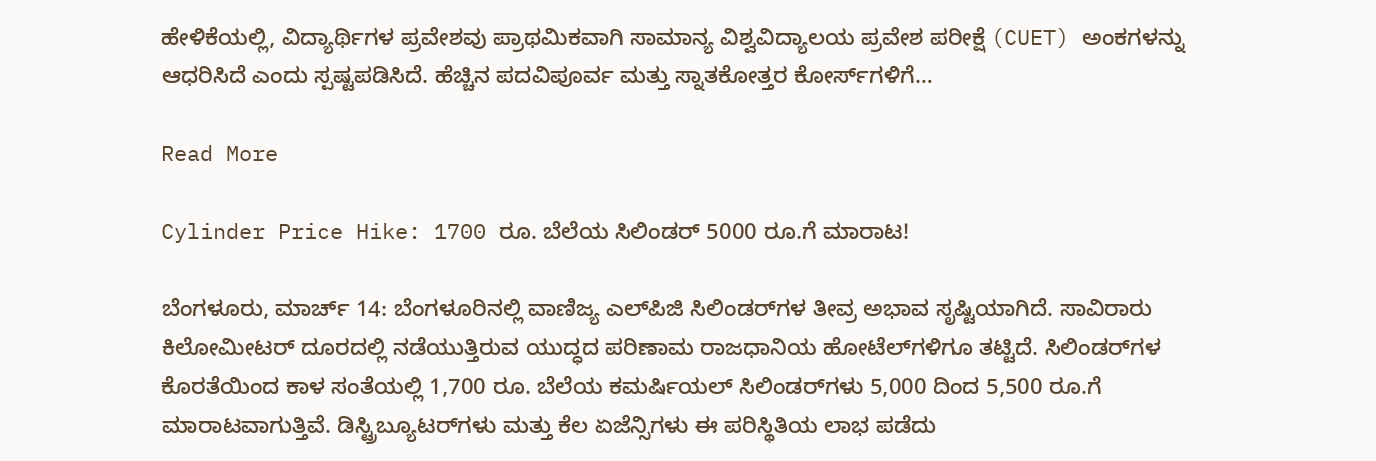ಹೇಳಿಕೆಯಲ್ಲಿ, ವಿದ್ಯಾರ್ಥಿಗಳ ಪ್ರವೇಶವು ಪ್ರಾಥಮಿಕವಾಗಿ ಸಾಮಾನ್ಯ ವಿಶ್ವವಿದ್ಯಾಲಯ ಪ್ರವೇಶ ಪರೀಕ್ಷೆ (CUET) ಅಂಕಗಳನ್ನು ಆಧರಿಸಿದೆ ಎಂದು ಸ್ಪಷ್ಟಪಡಿಸಿದೆ. ಹೆಚ್ಚಿನ ಪದವಿಪೂರ್ವ ಮತ್ತು ಸ್ನಾತಕೋತ್ತರ ಕೋರ್ಸ್‌ಗಳಿಗೆ…

Read More

Cylinder Price Hike: 1700 ರೂ. ಬೆಲೆಯ ಸಿಲಿಂಡರ್ 5000 ರೂ.ಗೆ ಮಾರಾಟ!

ಬೆಂಗಳೂರು, ಮಾರ್ಚ್ 14: ಬೆಂಗಳೂರಿನಲ್ಲಿ ವಾಣಿಜ್ಯ ಎಲ್‌ಪಿಜಿ ಸಿಲಿಂಡರ್‌ಗಳ ತೀವ್ರ ಅಭಾವ ಸೃಷ್ಟಿಯಾಗಿದೆ. ಸಾವಿರಾರು ಕಿಲೋಮೀಟರ್ ದೂರದಲ್ಲಿ ನಡೆಯುತ್ತಿರುವ ಯುದ್ಧದ ಪರಿಣಾಮ ರಾಜಧಾನಿಯ ಹೋಟೆಲ್‌ಗಳಿಗೂ ತಟ್ಟಿದೆ. ಸಿಲಿಂಡರ್‌ಗಳ ಕೊರತೆಯಿಂದ ಕಾಳ ಸಂತೆಯಲ್ಲಿ 1,700 ರೂ. ಬೆಲೆಯ ಕಮರ್ಷಿಯಲ್ ಸಿಲಿಂಡರ್‌ಗಳು 5,000 ದಿಂದ 5,500 ರೂ.ಗೆ ಮಾರಾಟವಾಗುತ್ತಿವೆ. ಡಿಸ್ಟ್ರಿಬ್ಯೂಟರ್‌ಗಳು ಮತ್ತು ಕೆಲ ಏಜೆನ್ಸಿಗಳು ಈ ಪರಿಸ್ಥಿತಿಯ ಲಾಭ ಪಡೆದು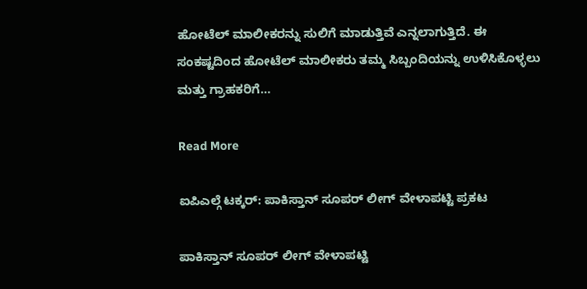ಹೋಟೆಲ್ ಮಾಲೀಕರನ್ನು ಸುಲಿಗೆ ಮಾಡುತ್ತಿವೆ ಎನ್ನಲಾಗುತ್ತಿದೆ. ಈ ಸಂಕಷ್ಟದಿಂದ ಹೋಟೆಲ್ ಮಾಲೀಕರು ತಮ್ಮ ಸಿಬ್ಬಂದಿಯನ್ನು ಉಳಿಸಿಕೊಳ್ಳಲು ಮತ್ತು ಗ್ರಾಹಕರಿಗೆ…

Read More

ಐಪಿಎಲ್ಗೆ ಟಕ್ಕರ್: ಪಾಕಿಸ್ತಾನ್ ಸೂಪರ್ ಲೀಗ್ ವೇಳಾಪಟ್ಟಿ ಪ್ರಕಟ

ಪಾಕಿಸ್ತಾನ್ ಸೂಪರ್ ಲೀಗ್ ವೇಳಾಪಟ್ಟಿ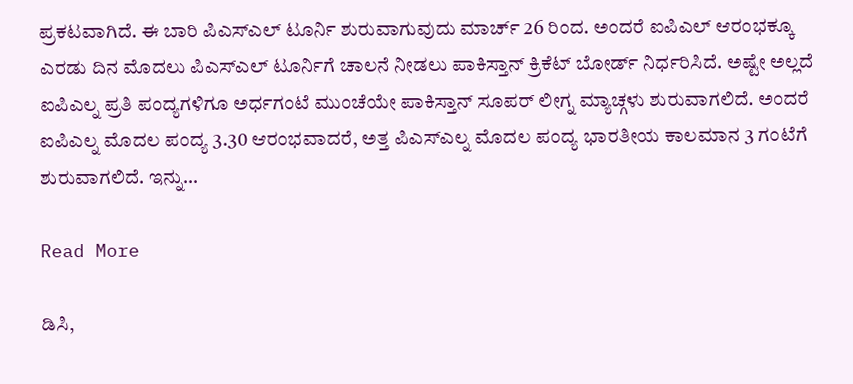ಪ್ರಕಟವಾಗಿದೆ. ಈ ಬಾರಿ ಪಿಎಸ್ಎಲ್ ಟೂರ್ನಿ ಶುರುವಾಗುವುದು ಮಾರ್ಚ್ 26 ರಿಂದ. ಅಂದರೆ ಐಪಿಎಲ್ ಆರಂಭಕ್ಕೂ ಎರಡು ದಿನ ಮೊದಲು ಪಿಎಸ್ಎಲ್ ಟೂರ್ನಿಗೆ ಚಾಲನೆ ನೀಡಲು ಪಾಕಿಸ್ತಾನ್ ಕ್ರಿಕೆಟ್ ಬೋರ್ಡ್ ನಿರ್ಧರಿಸಿದೆ. ಅಷ್ಟೇ ಅಲ್ಲದೆ ಐಪಿಎಲ್ನ ಪ್ರತಿ ಪಂದ್ಯಗಳಿಗೂ ಅರ್ಧಗಂಟೆ ಮುಂಚೆಯೇ ಪಾಕಿಸ್ತಾನ್ ಸೂಪರ್ ಲೀಗ್ನ ಮ್ಯಾಚ್ಗಳು ಶುರುವಾಗಲಿದೆ. ಅಂದರೆ ಐಪಿಎಲ್ನ ಮೊದಲ ಪಂದ್ಯ 3.30 ಆರಂಭವಾದರೆ, ಅತ್ತ ಪಿಎಸ್ಎಲ್ನ ಮೊದಲ ಪಂದ್ಯ ಭಾರತೀಯ ಕಾಲಮಾನ 3 ಗಂಟೆಗೆ ಶುರುವಾಗಲಿದೆ. ಇನ್ನು…

Read More

ಡಿಸಿ,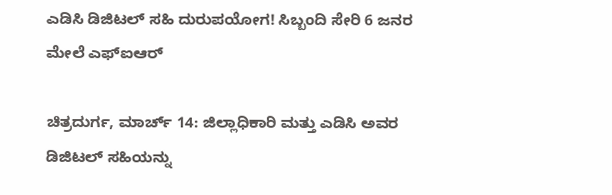ಎಡಿಸಿ ಡಿಜಿಟಲ್ ಸಹಿ ದುರುಪಯೋಗ! ಸಿಬ್ಬಂದಿ ಸೇರಿ 6 ಜನರ ಮೇಲೆ ಎಫ್ಐಆರ್

ಚಿತ್ರದುರ್ಗ, ಮಾರ್ಚ್ 14: ಜಿಲ್ಲಾಧಿಕಾರಿ ಮತ್ತು ಎಡಿಸಿ ಅವರ ಡಿಜಿಟಲ್ ಸಹಿಯನ್ನು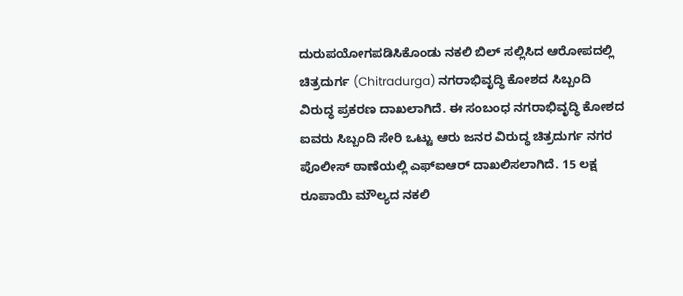ದುರುಪಯೋಗಪಡಿಸಿಕೊಂಡು ನಕಲಿ ಬಿಲ್ ಸಲ್ಲಿಸಿದ ಆರೋಪದಲ್ಲಿ ಚಿತ್ರದುರ್ಗ (Chitradurga) ನಗರಾಭಿವೃದ್ಧಿ ಕೋಶದ ಸಿಬ್ಬಂದಿ ವಿರುದ್ಧ ಪ್ರಕರಣ ದಾಖಲಾಗಿದೆ. ಈ ಸಂಬಂಧ ನಗರಾಭಿವೃದ್ಧಿ ಕೋಶದ ಐವರು ಸಿಬ್ಬಂದಿ ಸೇರಿ ಒಟ್ಟು ಆರು ಜನರ ವಿರುದ್ಧ ಚಿತ್ರದುರ್ಗ ನಗರ ಪೊಲೀಸ್ ಠಾಣೆಯಲ್ಲಿ ಎಫ್‌ಐಆರ್ ದಾಖಲಿಸಲಾಗಿದೆ. 15 ಲಕ್ಷ ರೂಪಾಯಿ ಮೌಲ್ಯದ ನಕಲಿ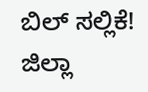ಬಿಲ್ ಸಲ್ಲಿಕೆ! ಜಿಲ್ಲಾ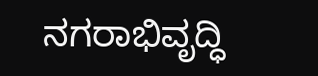ನಗರಾಭಿವೃದ್ಧಿ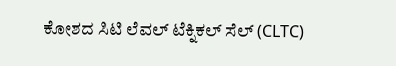ಕೋಶದ ಸಿಟಿ ಲೆವಲ್ ಟೆಕ್ನಿಕಲ್ ಸೆಲ್ (CLTC)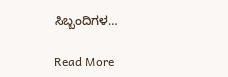ಸಿಬ್ಬಂದಿಗಳ…

Read More